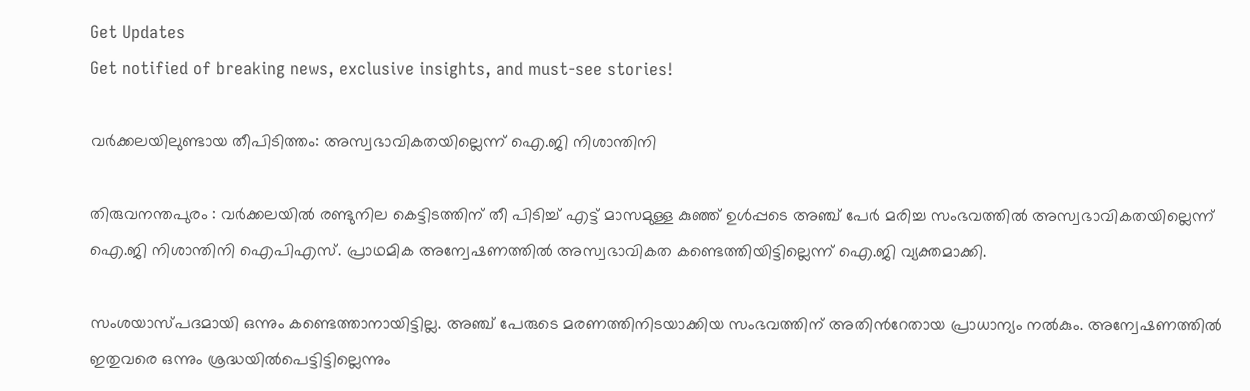Get Updates
Get notified of breaking news, exclusive insights, and must-see stories!

വർക്കലയിലുണ്ടായ തീപിടിത്തം: അസ്വഭാവികതയില്ലെന്ന് ഐ.ജി നിശാന്തിനി

തിരുവനന്തപുരം : വർക്കലയിൽ രണ്ടുനില കെട്ടിടത്തിന് തീ പിടിച്ച് എട്ട് മാസമുള്ള കുഞ്ഞ് ഉൾപ്പടെ അഞ്ച് പേർ മരിച്ച സംഭവത്തിൽ അസ്വഭാവികതയില്ലെന്ന് ഐ.ജി നിശാന്തിനി ഐപിഎസ്. പ്രാഥമിക അന്വേഷണത്തിൽ അസ്വഭാവികത കണ്ടെത്തിയിട്ടില്ലെന്ന് ഐ.ജി വ്യക്തമാക്കി.

സംശയാസ്‌പദമായി ഒന്നും കണ്ടെത്താനായിട്ടില്ല. അഞ്ച് പേരുടെ മരണത്തിനിടയാക്കിയ സംഭവത്തിന് അതിന്‍റേതായ പ്രാധാന്യം നൽകും. അന്വേഷണത്തിൽ ഇതുവരെ ഒന്നും ശ്രദ്ധയിൽപെട്ടിട്ടില്ലെന്നും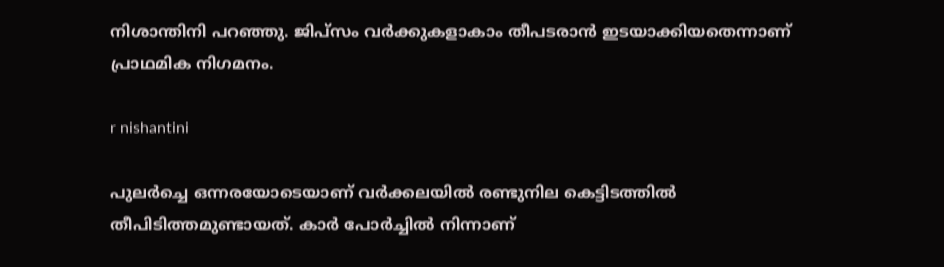നിശാന്തിനി പറഞ്ഞു. ജിപ്‌സം വർക്കുകളാകാം തീപടരാൻ ഇടയാക്കിയതെന്നാണ് പ്രാഥമിക നിഗമനം.

r nishantini

പുലർച്ചെ ഒന്നരയോടെയാണ് വർക്കലയിൽ രണ്ടുനില കെട്ടിടത്തിൽ തീപിടിത്തമുണ്ടായത്. കാർ പോർച്ചിൽ നിന്നാണ്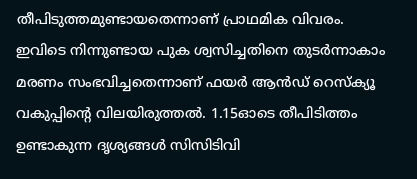തീപിടുത്തമുണ്ടായതെന്നാണ് പ്രാഥമിക വിവരം. ഇവിടെ നിന്നുണ്ടായ പുക ശ്വസിച്ചതിനെ തുടർന്നാകാം മരണം സംഭവിച്ചതെന്നാണ് ഫയർ ആൻഡ് റെസ്‌ക്യൂ വകുപ്പിന്‍റെ വിലയിരുത്തൽ. 1.15ഓടെ തീപിടിത്തം ഉണ്ടാകുന്ന ദൃശ്യങ്ങൾ സിസിടിവി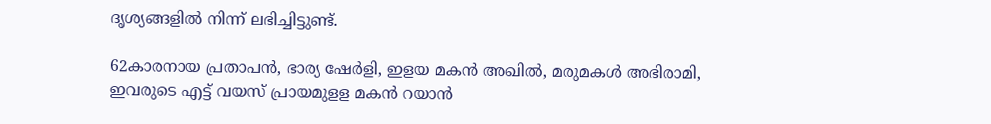ദൃശ്യങ്ങളിൽ നിന്ന് ലഭിച്ചിട്ടുണ്ട്.

62കാരനായ പ്രതാപൻ, ഭാര്യ ഷേർളി, ഇളയ മകൻ അഖിൽ, മരുമകൾ അഭിരാമി, ഇവരുടെ എട്ട് വയസ് പ്രായമുളള മകൻ റയാൻ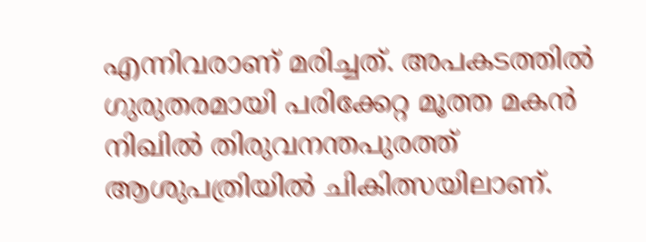എന്നിവരാണ് മരിച്ചത്. അപകടത്തിൽ ഗുരുതരമായി പരിക്കേറ്റ മൂത്ത മകൻ നിഖിൽ തിരുവനന്തപുരത്ത് ആശുപത്രിയിൽ ചികിത്സയിലാണ്.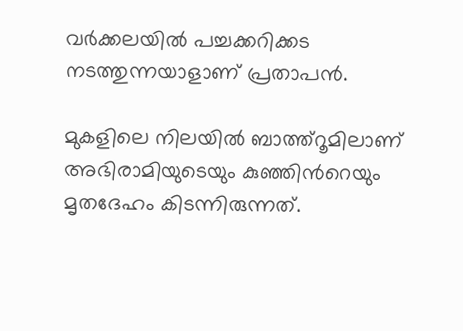വർക്കലയിൽ പച്ചക്കറിക്കട നടത്തുന്നയാളാണ് പ്രതാപൻ.

മുകളിലെ നിലയിൽ ബാത്ത്‌റൂമിലാണ് അഭിരാമിയുടെയും കുഞ്ഞിന്‍റെയും മൃതദേഹം കിടന്നിരുന്നത്.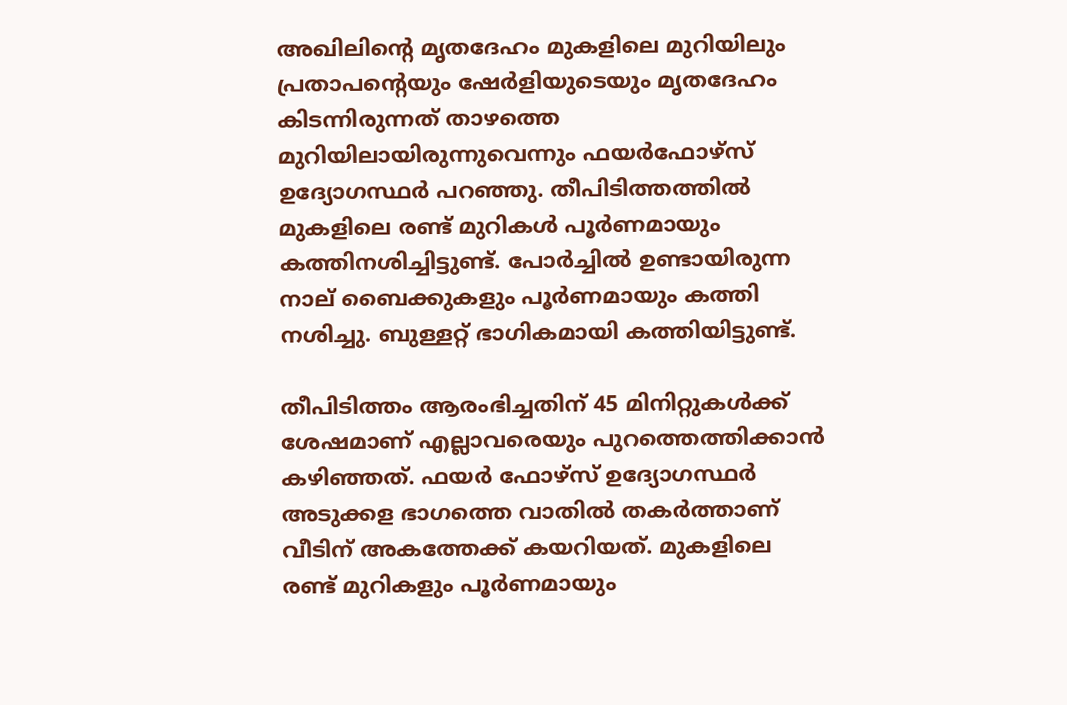അഖിലിന്‍റെ മൃതദേഹം മുകളിലെ മുറിയിലും പ്രതാപന്‍റെയും ഷേർളിയുടെയും മൃതദേഹം കിടന്നിരുന്നത് താഴത്തെ മുറിയിലായിരുന്നുവെന്നും ഫയർഫോഴ്‌സ് ഉദ്യോഗസ്ഥർ പറഞ്ഞു. തീപിടിത്തത്തിൽ മുകളിലെ രണ്ട് മുറികൾ പൂർണമായും കത്തിനശിച്ചിട്ടുണ്ട്. പോർച്ചിൽ ഉണ്ടായിരുന്ന നാല് ബൈക്കുകളും പൂർണമായും കത്തി നശിച്ചു. ബുള്ളറ്റ് ഭാഗികമായി കത്തിയിട്ടുണ്ട്.

തീപിടിത്തം ആരംഭിച്ചതിന് 45 മിനിറ്റുകൾക്ക് ശേഷമാണ് എല്ലാവരെയും പുറത്തെത്തിക്കാൻ കഴിഞ്ഞത്. ഫയർ ഫോഴ്‌സ് ഉദ്യോഗസ്ഥർ അടുക്കള ഭാഗത്തെ വാതിൽ തകർത്താണ് വീടിന് അകത്തേക്ക് കയറിയത്. മുകളിലെ രണ്ട് മുറികളും പൂർണമായും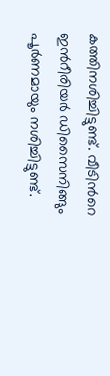കത്തിനശിച്ചിട്ടുണ്ട്. വീടിന്‍റെ ഇന്‍റീരിയർ ഡിസൈനിങ്ങും പൂർണമായും നശിച്ചിട്ടുണ്ട്.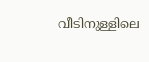വീടിനുള്ളിലെ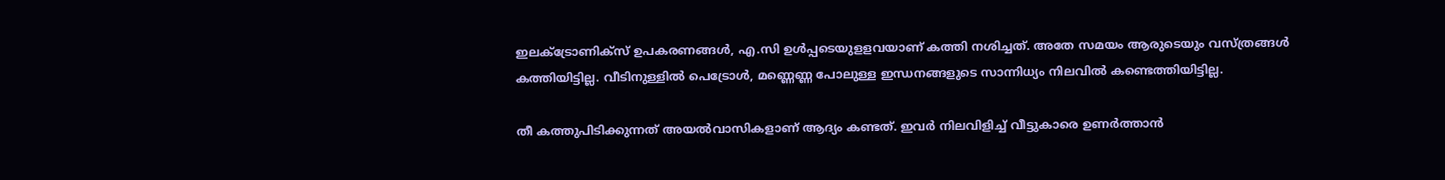ഇലക്‌ട്രോണിക്‌സ് ഉപകരണങ്ങൾ, എ.സി ഉൾപ്പടെയുളളവയാണ് കത്തി നശിച്ചത്. അതേ സമയം ആരുടെയും വസ്‌ത്രങ്ങൾ കത്തിയിട്ടില്ല. വീടിനുള്ളിൽ പെട്രോൾ, മണ്ണെണ്ണ പോലുള്ള ഇന്ധനങ്ങളുടെ സാന്നിധ്യം നിലവിൽ കണ്ടെത്തിയിട്ടില്ല.

തീ കത്തുപിടിക്കുന്നത് അയൽവാസികളാണ് ആദ്യം കണ്ടത്. ഇവർ നിലവിളിച്ച് വീട്ടുകാരെ ഉണർത്താൻ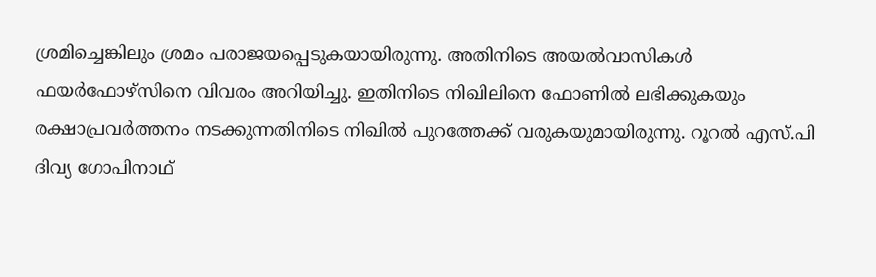ശ്രമിച്ചെങ്കിലും ശ്രമം പരാജയപ്പെടുകയായിരുന്നു. അതിനിടെ അയൽവാസികൾ ഫയർഫോഴ്‌സിനെ വിവരം അറിയിച്ചു. ഇതിനിടെ നിഖിലിനെ ഫോണിൽ ലഭിക്കുകയും രക്ഷാപ്രവർത്തനം നടക്കുന്നതിനിടെ നിഖിൽ പുറത്തേക്ക് വരുകയുമായിരുന്നു. റൂറൽ എസ്‌.പി ദിവ്യ ഗോപിനാഥ്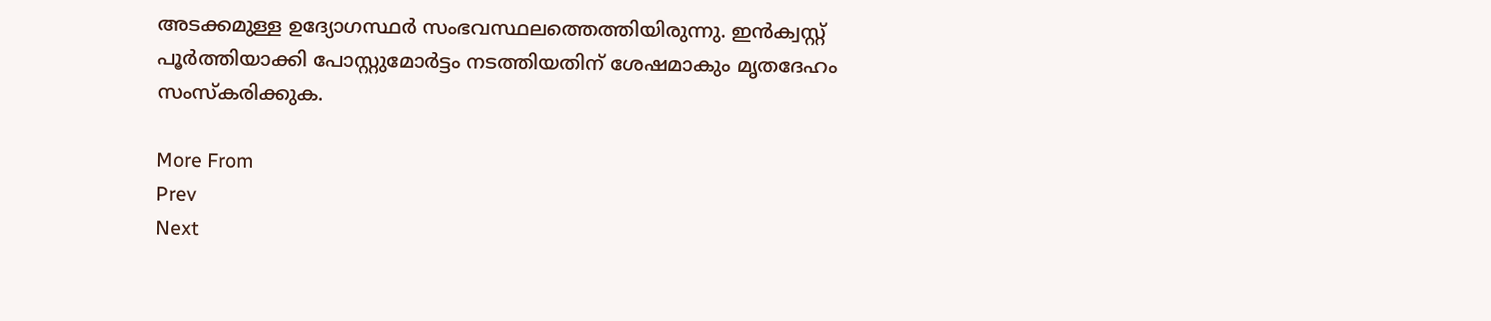അടക്കമുള്ള ഉദ്യോഗസ്ഥർ സംഭവസ്ഥലത്തെത്തിയിരുന്നു. ഇൻക്വസ്റ്റ് പൂർത്തിയാക്കി പോസ്റ്റുമോർട്ടം നടത്തിയതിന് ശേഷമാകും മൃതദേഹം സംസ്‌കരിക്കുക.

More From
Prev
Next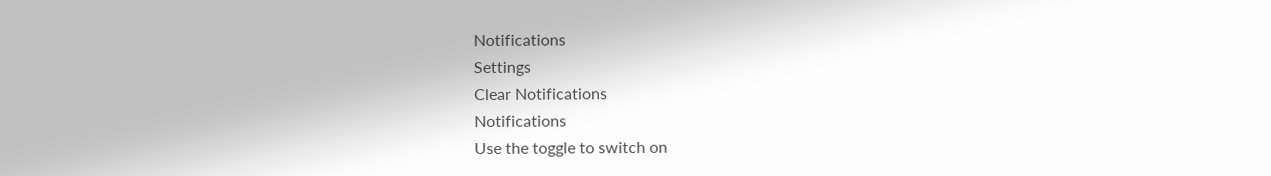Notifications
Settings
Clear Notifications
Notifications
Use the toggle to switch on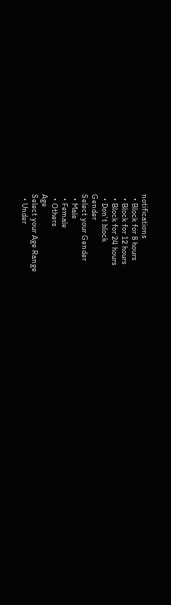notifications
  • Block for 8 hours
  • Block for 12 hours
  • Block for 24 hours
  • Don't block
Gender
Select your Gender
  • Male
  • Female
  • Others
Age
Select your Age Range
  • Under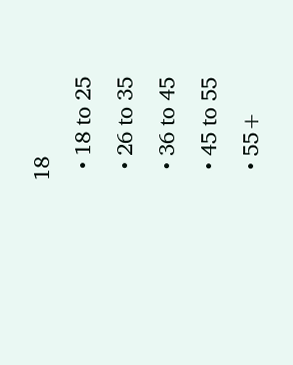18
  • 18 to 25
  • 26 to 35
  • 36 to 45
  • 45 to 55
  • 55+